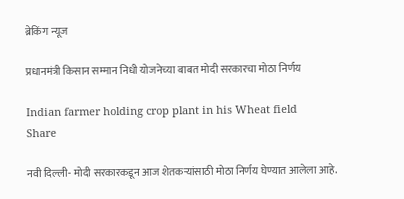ब्रेकिंग न्यूज

प्रधानमंत्री किसान सम्मान निधी योजनेच्या बाबत मोदी सरकारचा मोठा निर्णय

Indian farmer holding crop plant in his Wheat field
Share

नवी दिल्ली- मोदी सरकारकडून आज शेतकऱ्यांसाठी मोठा निर्णय घेण्यात आलेला आहे.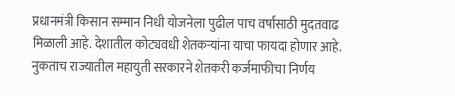प्रधानमंत्री किसान सम्मान निधी योजनेला पुढील पाच वर्षांसाठी मुदतवाढ मिळाली आहे. देशातील कोट्यवधी शेतकर्‍यांना याचा फायदा होणार आहे. नुकताच राज्यातील महायुती सरकारने शेतकरी कर्जमाफीचा निर्णय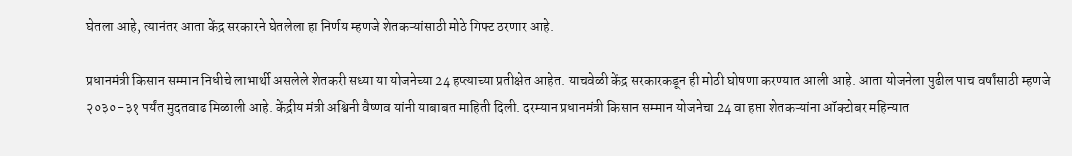घेतला आहे, त्यानंतर आता केंद्र सरकारने घेतलेला हा निर्णय म्हणजे शेतकऱ्यांसाठी मोठे गिफ्ट ठरणार आहे.

प्रधानमंत्री किसान सम्मान निधीचे लाभार्थी असलेले शेतकरी सध्या या योजनेच्या 24 हप्त्याच्या प्रतीक्षेत आहेत. याचवेळी केंद्र सरकारकडून ही मोठी घोषणा करण्यात आली आहे. आता योजनेला पुढील पाच वर्षांसाठी म्हणजे २०३०-३१ पर्यंत मुदतवाढ मिळाली आहे. केंद्रीय मंत्री अश्विनी वैष्णव यांनी याबाबत माहिती दिली. दरम्यान प्रधानमंत्री किसान सम्मान योजनेचा 24 वा हप्ता शेतकऱ्यांना ऑक्टोबर महिन्यात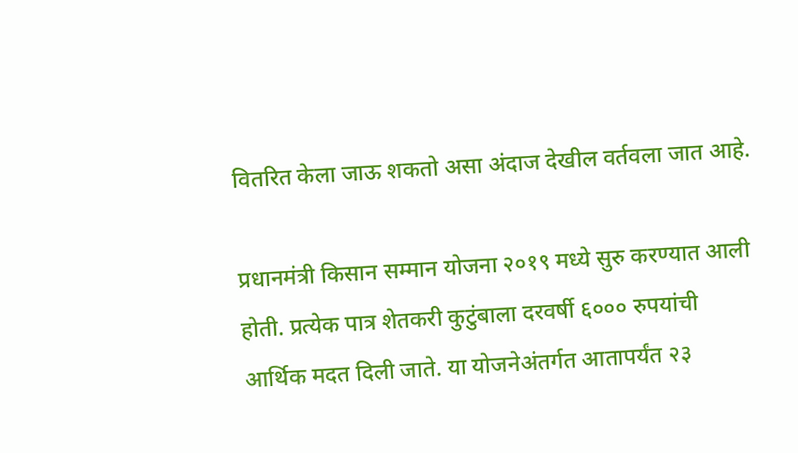वितरित केला जाऊ शकतो असा अंदाज देखील वर्तवला जात आहे.

प्रधानमंत्री किसान सम्मान योजना २०१९ मध्ये सुरु करण्यात आली होती. प्रत्येक पात्र शेतकरी कुटुंबाला दरवर्षी ६००० रुपयांची आर्थिक मदत दिली जाते. या योजनेअंतर्गत आतापर्यंत २३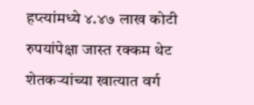हप्त्यांमध्ये ४.४७ लाख कोटी रुपयांपेक्षा जास्त रक्कम थेट शेतकऱ्यांच्या खात्यात वर्ग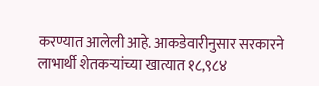करण्यात आलेली आहे. आकडेवारीनुसार सरकारने लाभार्थी शेतकऱ्यांच्या खात्यात १८,९८४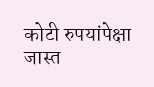कोटी रुपयांपेक्षा जास्त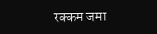रक्कम जमा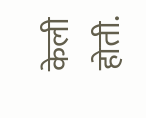केली होती.